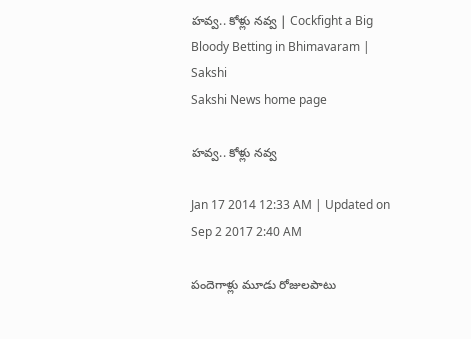హవ్వ.. కోళ్లు నవ్వ | Cockfight a Big Bloody Betting in Bhimavaram | Sakshi
Sakshi News home page

హవ్వ.. కోళ్లు నవ్వ

Jan 17 2014 12:33 AM | Updated on Sep 2 2017 2:40 AM

పందెగాళ్లు మూడు రోజులపాటు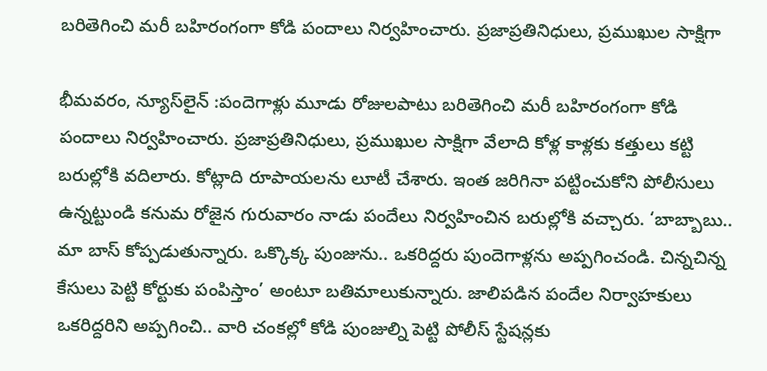బరితెగించి మరీ బహిరంగంగా కోడి పందాలు నిర్వహించారు. ప్రజాప్రతినిధులు, ప్రముఖుల సాక్షిగా

భీమవరం, న్యూస్‌లైన్ :పందెగాళ్లు మూడు రోజులపాటు బరితెగించి మరీ బహిరంగంగా కోడి పందాలు నిర్వహించారు. ప్రజాప్రతినిధులు, ప్రముఖుల సాక్షిగా వేలాది కోళ్ల కాళ్లకు కత్తులు కట్టి బరుల్లోకి వదిలారు. కోట్లాది రూపాయలను లూటీ చేశారు. ఇంత జరిగినా పట్టించుకోని పోలీసులు ఉన్నట్టుండి కనుమ రోజైన గురువారం నాడు పందేలు నిర్వహించిన బరుల్లోకి వచ్చారు. ‘బాబ్బాబు.. మా బాస్ కోప్పడుతున్నారు. ఒక్కొక్క పుంజును.. ఒకరిద్దరు పుందెగాళ్లను అప్పగించండి. చిన్నచిన్న కేసులు పెట్టి కోర్టుకు పంపిస్తాం’ అంటూ బతిమాలుకున్నారు. జాలిపడిన పందేల నిర్వాహకులు ఒకరిద్దరిని అప్పగించి.. వారి చంకల్లో కోడి పుంజుల్ని పెట్టి పోలీస్ స్టేషన్లకు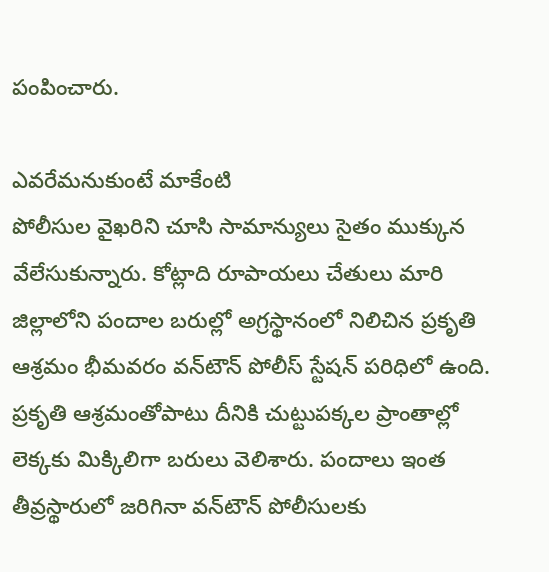పంపించారు.

ఎవరేమనుకుంటే మాకేంటి
పోలీసుల వైఖరిని చూసి సామాన్యులు సైతం ముక్కున వేలేసుకున్నారు. కోట్లాది రూపాయలు చేతులు మారి జిల్లాలోని పందాల బరుల్లో అగ్రస్థానంలో నిలిచిన ప్రకృతి ఆశ్రమం భీమవరం వన్‌టౌన్ పోలీస్ స్టేషన్ పరిధిలో ఉంది. ప్రకృతి ఆశ్రమంతోపాటు దీనికి చుట్టుపక్కల ప్రాంతాల్లో లెక్కకు మిక్కిలిగా బరులు వెలిశారు. పందాలు ఇంత తీవ్రస్థారులో జరిగినా వన్‌టౌన్ పోలీసులకు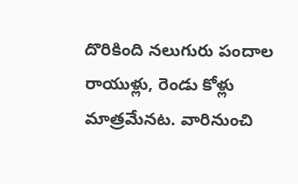దొరికింది నలుగురు పందాల రాయుళ్లు, రెండు కోళ్లు మాత్రమేనట. వారినుంచి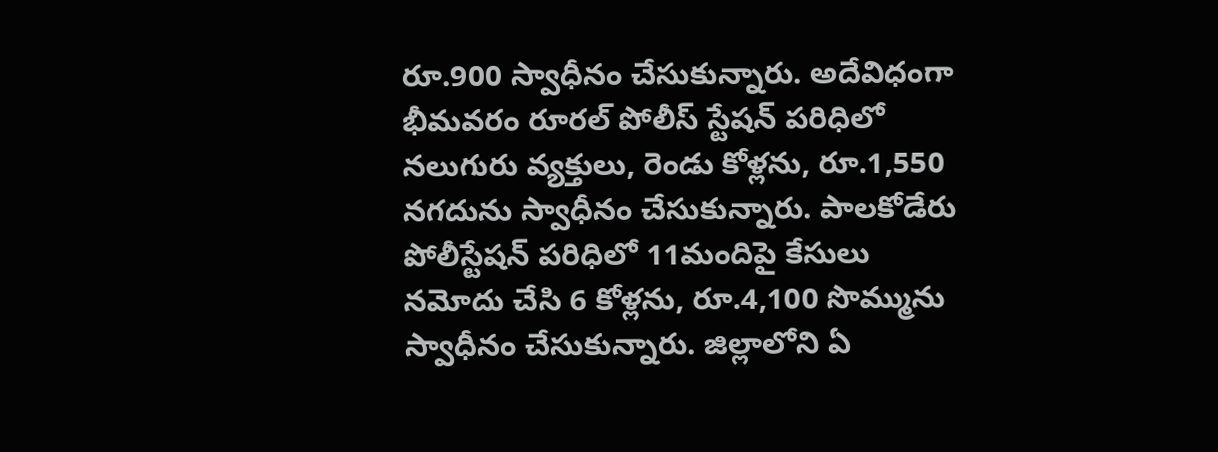రూ.900 స్వాధీనం చేసుకున్నారు. అదేవిధంగా భీమవరం రూరల్ పోలీస్ స్టేషన్ పరిధిలో నలుగురు వ్యక్తులు, రెండు కోళ్లను, రూ.1,550 నగదును స్వాధీనం చేసుకున్నారు. పాలకోడేరు పోలీస్టేషన్ పరిధిలో 11మందిపై కేసులు నమోదు చేసి 6 కోళ్లను, రూ.4,100 సొమ్మును స్వాధీనం చేసుకున్నారు. జిల్లాలోని ఏ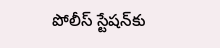పోలీస్ స్టేషన్‌కు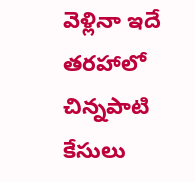వెళ్లినా ఇదే తరహాలో చిన్నపాటి కేసులు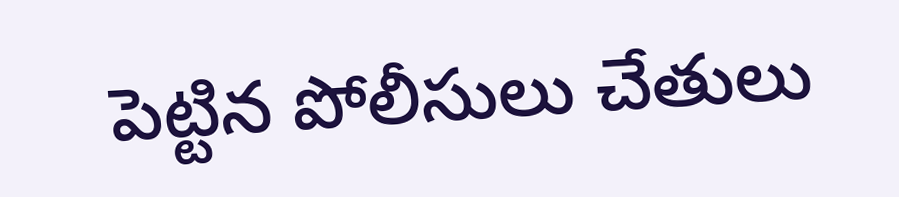పెట్టిన పోలీసులు చేతులు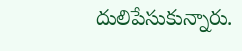దులిపేసుకున్నారు.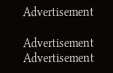Advertisement

Advertisement
Advertisement